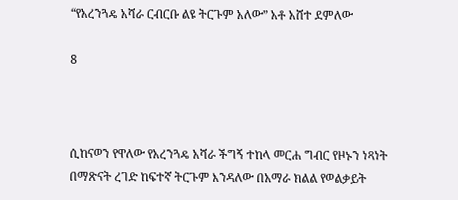“የአረንጓዴ አሻራ ርብርቡ ልዩ ትርጉም አለው” አቶ አሸተ ደምለው

8



ሲከናወን የዋለው የአረንጓዴ አሻራ ችግኝ ተከላ መርሐ ግብር የዞኑን ነጻነት በማጽናት ረገድ ከፍተኛ ትርጉም እንዳለው በአማራ ክልል የወልቃይት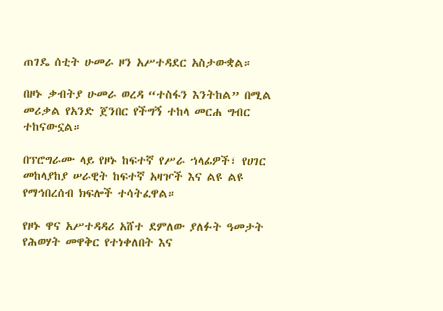ጠገዴ ሰቲት ሁመራ ዞን አሥተዳደር አስታውቋል።

በዞኑ ቃብትያ ሁመራ ወረዳ “ተስፋን እንትከል” በሚል መሪቃል የአንድ ጀንበር የችግኝ ተከላ መርሐ ግብር ተከናውኗል።

በፕሮግራሙ ላይ የዞኑ ከፍተኛ የሥራ ኀላፊዎች፣ የሀገር መከላያከያ ሠራዊት ከፍተኛ አዛዦች እና ልዩ ልዩ የማኅበረሰብ ክፍሎች ተሳትፈዋል።

የዞኑ ዋና አሥተዳዳሪ አሸተ ደምለው ያለፉት ዓመታት የሕወሃት መዋቅር የተነቀለበት እና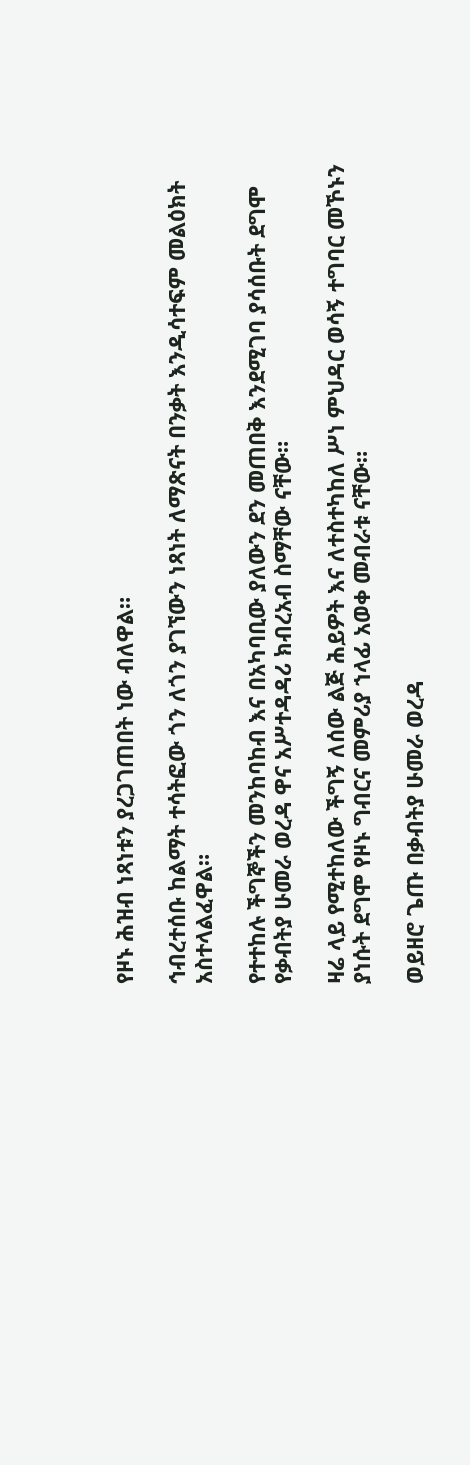የዞኑ ሕዝብ ነጻነቱን ያረጋገጠበት ነው ብለዋል።

ኅብረተሰቡ ከልማት ተሳትፎው ጎን ለጎን ያገኘውን ነጻነት ለማጽናት በንቃት እንዲሳተፍም መልዕክት አስተላልፈዋል።

የተተከሉ ችግኞችን መንከባከብ እና በአካባቢው ያለውን ደን መጠበቅ እንደሚገባ ያሳሰቡት ደግሞ የቃብትያ ሁመራ ወረዳ ዋና አሥተዳዳሪ ክብረአብ ስማቸው ናቸው።

ዛሬ ላይ የሚተከለው ችግኝ ለሰው ልጅ ሕይዎት እና ለተስተካከለ ሥነ ምህዳር ወሳኝ ተግባር መኾኑን ያነሱት ደግሞ የዞኑ ግብርና መምሪያ ኀላፊ አወቀ መብራቱ ናቸው።

ወይዘሮ ጌጡ በቃብትያ ሁመራ ወረዳ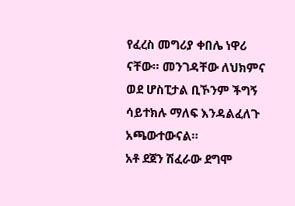የፈረስ መግሪያ ቀበሌ ነዋሪ ናቸው። መንገዳቸው ለህክምና ወደ ሆስፒታል ቢኾንም ችግኝ ሳይተክሉ ማለፍ እንዳልፈለጉ አጫውተውናል።
አቶ ደጀን ሽፈራው ደግሞ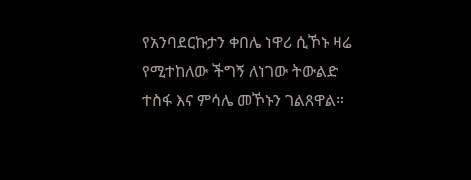የአንባደርኩታን ቀበሌ ነዋሪ ሲኾኑ ዛሬ የሚተከለው ችግኝ ለነገው ትውልድ ተስፋ እና ምሳሌ መኾኑን ገልጸዋል።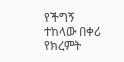የችግኝ ተከላው በቀሪ የክረምት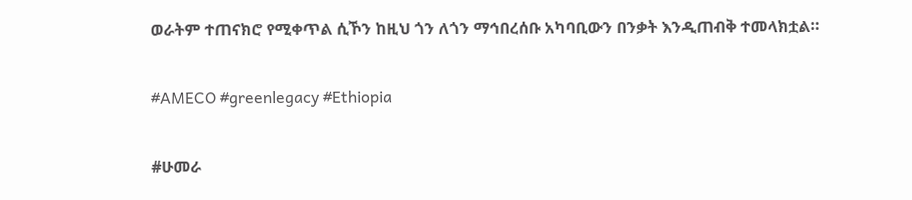ወራትም ተጠናክሮ የሚቀጥል ሲኾን ከዚህ ጎን ለጎን ማኅበረሰቡ አካባቢውን በንቃት እንዲጠብቅ ተመላክቷል።

#AMECO #greenlegacy #Ethiopia

#ሁመራ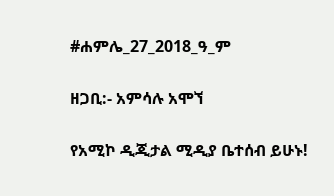#ሐምሌ_27_2018_ዓ_ም

ዘጋቢ:- አምሳሉ አሞኘ

የአሚኮ ዲጂታል ሚዲያ ቤተሰብ ይሁኑ!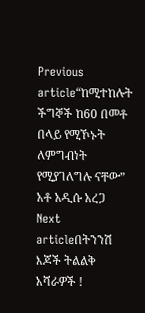Previous article“ከሚተከሉት ችግኞች ከ60 በመቶ በላይ የሚኾኑት ለምግብነት የሚያገለግሉ ናቸው” አቶ አዲሱ አረጋ
Next articleበትንንሽ እጆች ትልልቅ አሻራዎች !